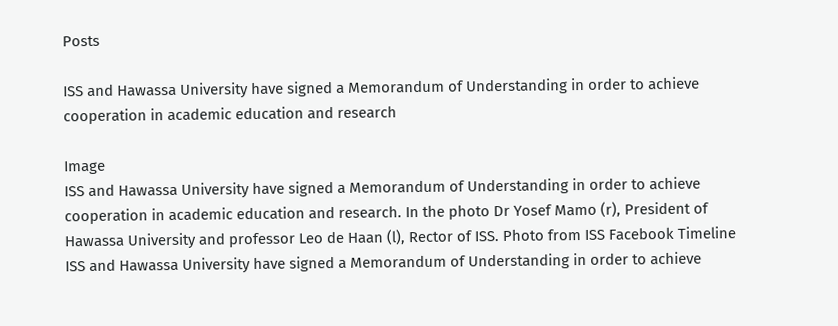Posts

ISS and Hawassa University have signed a Memorandum of Understanding in order to achieve cooperation in academic education and research

Image
ISS and Hawassa University have signed a Memorandum of Understanding in order to achieve cooperation in academic education and research. In the photo Dr Yosef Mamo (r), President of Hawassa University and professor Leo de Haan (l), Rector of ISS. Photo from ISS Facebook Timeline ISS and Hawassa University have signed a Memorandum of Understanding in order to achieve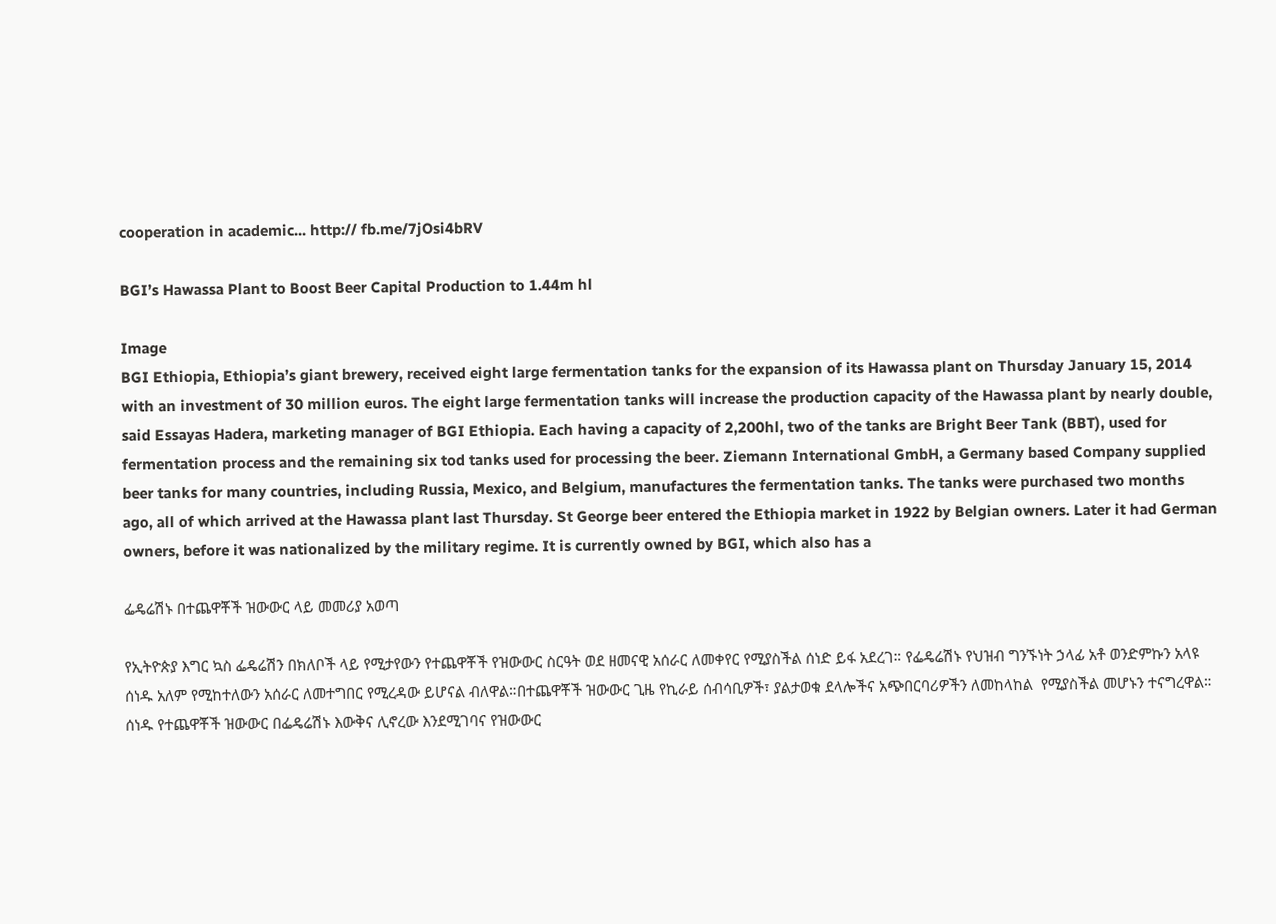cooperation in academic... http:// fb.me/7jOsi4bRV

BGI’s Hawassa Plant to Boost Beer Capital Production to 1.44m hl

Image
BGI Ethiopia, Ethiopia’s giant brewery, received eight large fermentation tanks for the expansion of its Hawassa plant on Thursday January 15, 2014 with an investment of 30 million euros. The eight large fermentation tanks will increase the production capacity of the Hawassa plant by nearly double, said Essayas Hadera, marketing manager of BGI Ethiopia. Each having a capacity of 2,200hl, two of the tanks are Bright Beer Tank (BBT), used for fermentation process and the remaining six tod tanks used for processing the beer. Ziemann International GmbH, a Germany based Company supplied beer tanks for many countries, including Russia, Mexico, and Belgium, manufactures the fermentation tanks. The tanks were purchased two months ago, all of which arrived at the Hawassa plant last Thursday. St George beer entered the Ethiopia market in 1922 by Belgian owners. Later it had German owners, before it was nationalized by the military regime. It is currently owned by BGI, which also has a

ፌዴሬሽኑ በተጨዋቾች ዝውውር ላይ መመሪያ አወጣ

የኢትዮጵያ እግር ኳስ ፌዴሬሽን በክለቦች ላይ የሚታየውን የተጨዋቾች የዝውውር ስርዓት ወደ ዘመናዊ አሰራር ለመቀየር የሚያስችል ሰነድ ይፋ አደረገ። የፌዴሬሽኑ የህዝብ ግንኙነት ኃላፊ አቶ ወንድምኩን አላዩ ሰነዱ አለም የሚከተለውን አሰራር ለመተግበር የሚረዳው ይሆናል ብለዋል።በተጨዋቾች ዝውውር ጊዜ የኪራይ ሰብሳቢዎች፣ ያልታወቁ ደላሎችና አጭበርባሪዎችን ለመከላከል  የሚያስችል መሆኑን ተናግረዋል። ሰነዱ የተጨዋቾች ዝውውር በፌዴሬሽኑ እውቅና ሊኖረው እንደሚገባና የዝውውር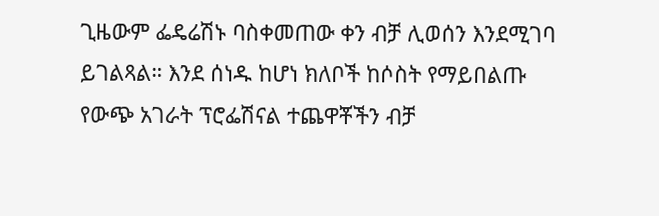ጊዜውም ፌዴሬሽኑ ባስቀመጠው ቀን ብቻ ሊወሰን እንደሚገባ ይገልጻል። እንደ ሰነዱ ከሆነ ክለቦች ከሶስት የማይበልጡ የውጭ አገራት ፕሮፌሽናል ተጨዋቾችን ብቻ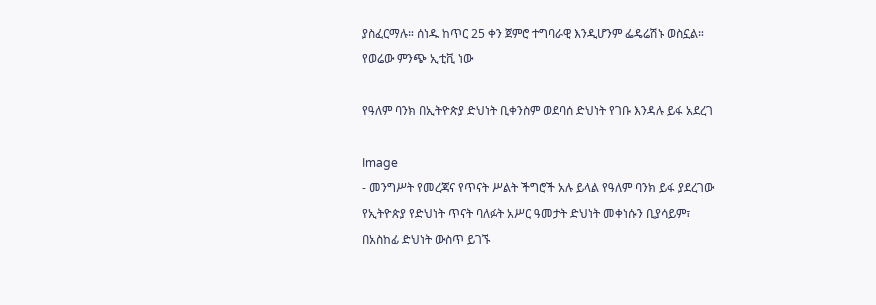ያስፈርማሉ። ሰነዱ ከጥር 25 ቀን ጀምሮ ተግባራዊ እንዲሆንም ፌዴሬሽኑ ወስኗል። የወሬው ምንጭ ኢቲቪ ነው

የዓለም ባንክ በኢትዮጵያ ድህነት ቢቀንስም ወደባሰ ድህነት የገቡ እንዳሉ ይፋ አደረገ

Image
- መንግሥት የመረጃና የጥናት ሥልት ችግሮች አሉ ይላል የዓለም ባንክ ይፋ ያደረገው የኢትዮጵያ የድህነት ጥናት ባለፉት አሥር ዓመታት ድህነት መቀነሱን ቢያሳይም፣ በአስከፊ ድህነት ውስጥ ይገኙ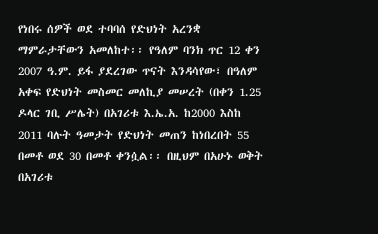የነበሩ ሰዎች ወደ ተባባሰ የድህነት አረንቋ ማምራታቸውን አመለከተ፡፡ የዓለም ባንክ ጥር 12 ቀን 2007 ዓ.ም. ይፋ ያደረገው ጥናት እንዳሳየው፣ በዓለም አቀፍ የድህነት መስመር መለኪያ መሠረት (በቀን 1.25 ዶላር ገቢ ሥሌት) በአገሪቱ እ.ኤ.አ. ከ2000 እስከ 2011 ባሉት ዓመታት የድህነት መጠን ከነበረበት 55 በመቶ ወደ 30 በመቶ ቀንሷል፡፡ በዚህም በአሁኑ ወቅት በአገሪቱ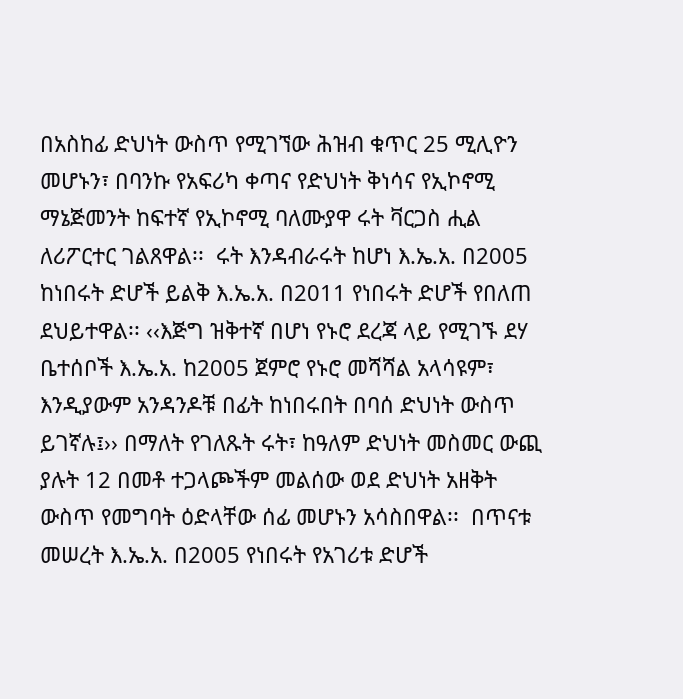በአስከፊ ድህነት ውስጥ የሚገኘው ሕዝብ ቁጥር 25 ሚሊዮን መሆኑን፣ በባንኩ የአፍሪካ ቀጣና የድህነት ቅነሳና የኢኮኖሚ ማኔጅመንት ከፍተኛ የኢኮኖሚ ባለሙያዋ ሩት ቫርጋስ ሒል ለሪፖርተር ገልጸዋል፡፡  ሩት እንዳብራሩት ከሆነ እ.ኤ.አ. በ2005 ከነበሩት ድሆች ይልቅ እ.ኤ.አ. በ2011 የነበሩት ድሆች የበለጠ ደህይተዋል፡፡ ‹‹እጅግ ዝቅተኛ በሆነ የኑሮ ደረጃ ላይ የሚገኙ ደሃ ቤተሰቦች እ.ኤ.አ. ከ2005 ጀምሮ የኑሮ መሻሻል አላሳዩም፣ እንዲያውም አንዳንዶቹ በፊት ከነበሩበት በባሰ ድህነት ውስጥ ይገኛሉ፤›› በማለት የገለጹት ሩት፣ ከዓለም ድህነት መስመር ውጪ ያሉት 12 በመቶ ተጋላጮችም መልሰው ወደ ድህነት አዘቅት ውስጥ የመግባት ዕድላቸው ሰፊ መሆኑን አሳስበዋል፡፡  በጥናቱ መሠረት እ.ኤ.አ. በ2005 የነበሩት የአገሪቱ ድሆች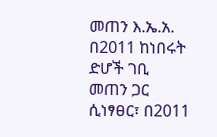መጠን እ.ኤ.አ. በ2011 ከነበሩት ድሆች ገቢ መጠን ጋር ሲነፃፀር፣ በ2011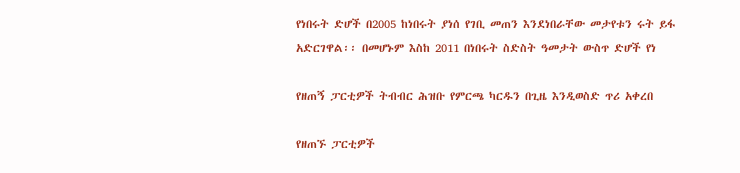የነበሩት ድሆች በ2005 ከነበሩት ያነሰ የገቢ መጠን እንደነበራቸው መታየቱን ሩት ይፋ አድርገዋል፡፡ በመሆኑም እስከ 2011 በነበሩት ስድስት ዓመታት ውስጥ ድሆች የነ

የዘጠኝ ፓርቲዎች ትብብር ሕዝቡ የምርጫ ካርዱን በጊዜ እንዲወስድ ጥሪ አቀረበ

የዘጠኙ ፓርቲዎች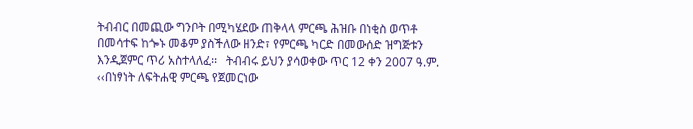ትብብር በመጪው ግንቦት በሚካሄደው ጠቅላላ ምርጫ ሕዝቡ በነቂስ ወጥቶ በመሳተፍ ከጐኑ መቆም ያስችለው ዘንድ፣ የምርጫ ካርድ በመውሰድ ዝግጅቱን እንዲጀምር ጥሪ አስተላለፈ፡፡   ትብብሩ ይህን ያሳወቀው ጥር 12 ቀን 2007 ዓ.ም. ‹‹በነፃነት ለፍትሐዊ ምርጫ የጀመርነው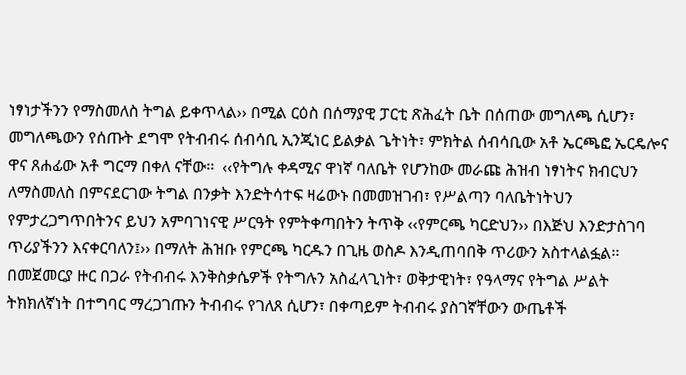ነፃነታችንን የማስመለስ ትግል ይቀጥላል›› በሚል ርዕስ በሰማያዊ ፓርቲ ጽሕፈት ቤት በሰጠው መግለጫ ሲሆን፣ መግለጫውን የሰጡት ደግሞ የትብብሩ ሰብሳቢ ኢንጂነር ይልቃል ጌትነት፣ ምክትል ሰብሳቢው አቶ ኤርጫፎ ኤርዴሎና ዋና ጸሐፊው አቶ ግርማ በቀለ ናቸው፡፡  ‹‹የትግሉ ቀዳሚና ዋነኛ ባለቤት የሆንከው መራጩ ሕዝብ ነፃነትና ክብርህን ለማስመለስ በምናደርገው ትግል በንቃት እንድትሳተፍ ዛሬውኑ በመመዝገብ፣ የሥልጣን ባለቤትነትህን የምታረጋግጥበትንና ይህን አምባገነናዊ ሥርዓት የምትቀጣበትን ትጥቅ ‹‹የምርጫ ካርድህን›› በእጅህ እንድታስገባ ጥሪያችንን እናቀርባለን፤›› በማለት ሕዝቡ የምርጫ ካርዱን በጊዜ ወስዶ እንዲጠባበቅ ጥሪውን አስተላልፏል፡፡ በመጀመርያ ዙር በጋራ የትብብሩ እንቅስቃሴዎች የትግሉን አስፈላጊነት፣ ወቅታዊነት፣ የዓላማና የትግል ሥልት ትክክለኛነት በተግባር ማረጋገጡን ትብብሩ የገለጸ ሲሆን፣ በቀጣይም ትብብሩ ያስገኛቸውን ውጤቶች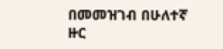በመመዝገብ በሁለተኛ ዙር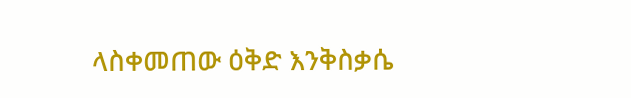ላስቀመጠው ዕቅድ እንቅስቃሴ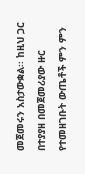መጀመሩን አስታውቋል፡፡ ከዚህ ጋር በተያያዘ በመጀመሪያው ዙር የተመዘገቡት ውጤቶች ምን ምን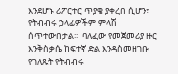እንደሆኑ ሪፖርተር ጥያቄ ያቀረበ ሲሆን፣ የትብብሩ ኃላፊዎችም ምላሽ ሰጥተውበታል፡፡  ባለፈው የመጀመሪያ ዙር እንቅስቃሴ ከፍተኛ ድል እንዳስመዘገቡ የገለጹት የትብብሩ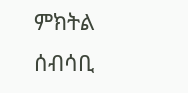ምክትል ሰብሳቢ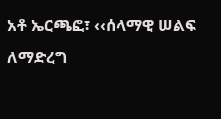አቶ ኤርጫፎ፣ ‹‹ሰላማዊ ሠልፍ ለማድረግ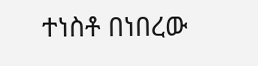ተነስቶ በነበረው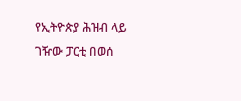የኢትዮጵያ ሕዝብ ላይ ገዥው ፓርቲ በወሰ